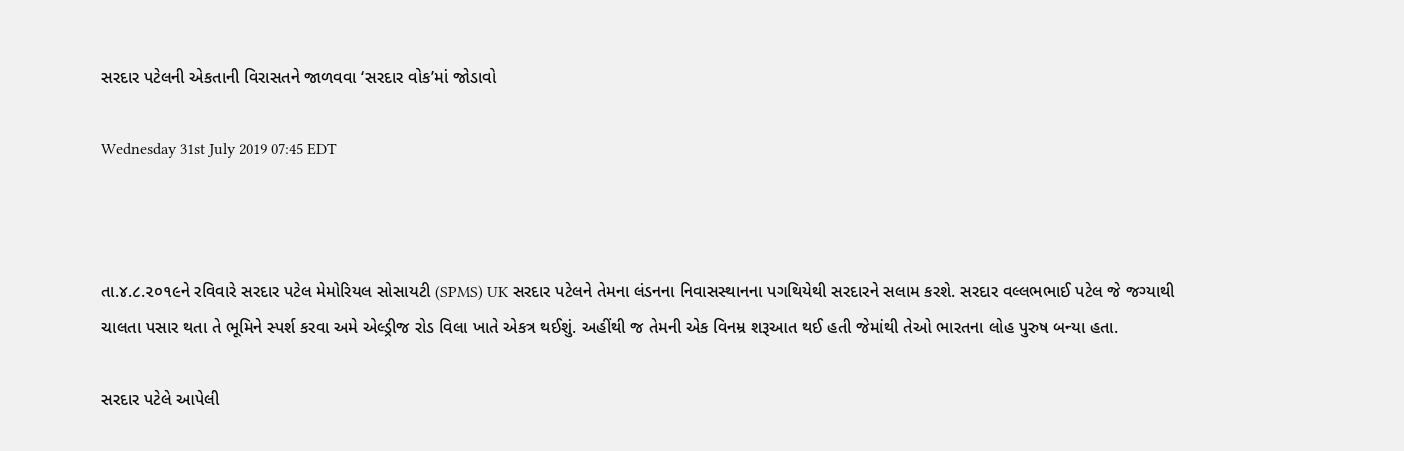સરદાર પટેલની એકતાની વિરાસતને જાળવવા ‘સરદાર વોક’માં જોડાવો

Wednesday 31st July 2019 07:45 EDT



તા.૪.૮.૨૦૧૯ને રવિવારે સરદાર પટેલ મેમોરિયલ સોસાયટી (SPMS) UK સરદાર પટેલને તેમના લંડનના નિવાસસ્થાનના પગથિયેથી સરદારને સલામ કરશે. સરદાર વલ્લભભાઈ પટેલ જે જગ્યાથી ચાલતા પસાર થતા તે ભૂમિને સ્પર્શ કરવા અમે એલ્ડ્રીજ રોડ વિલા ખાતે એકત્ર થઈશું. અહીંથી જ તેમની એક વિનમ્ર શરૂઆત થઈ હતી જેમાંથી તેઓ ભારતના લોહ પુરુષ બન્યા હતા.

સરદાર પટેલે આપેલી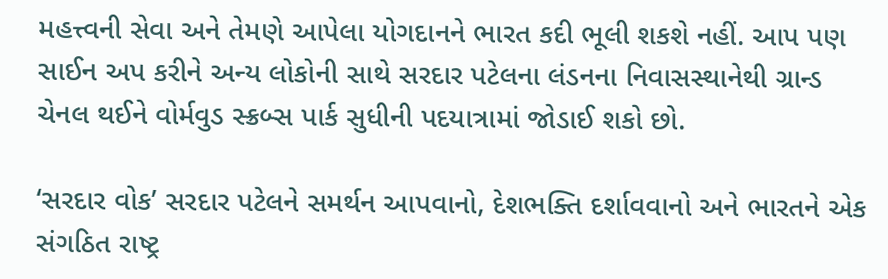મહત્ત્વની સેવા અને તેમણે આપેલા યોગદાનને ભારત કદી ભૂલી શકશે નહીં. આપ પણ સાઈન અપ કરીને અન્ય લોકોની સાથે સરદાર પટેલના લંડનના નિવાસસ્થાનેથી ગ્રાન્ડ ચેનલ થઈને વોર્મવુડ સ્ક્રબ્સ પાર્ક સુધીની પદયાત્રામાં જોડાઈ શકો છો.

‘સરદાર વોક’ સરદાર પટેલને સમર્થન આપવાનો, દેશભક્તિ દર્શાવવાનો અને ભારતને એક સંગઠિત રાષ્ટ્ર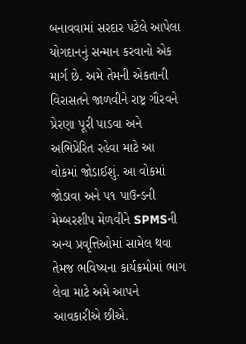બનાવવામાં સરદાર પટેલે આપેલા યોગદાનનું સન્માન કરવાનો એક માર્ગ છે. અમે તેમની એકતાની વિરાસતને જાળવીને રાષ્ટ્ર ગૌરવને પ્રેરણા પૂરી પાડવા અને અભિપ્રેરિત રહેવા માટે આ વોકમાં જોડાઈશું. આ વોકમાં જોડાવા અને ૫૧ પાઉન્ડની મેમ્બરશીપ મેળવીને SPMSની અન્ય પ્રવૃત્તિઓમાં સામેલ થવા તેમજ ભવિષ્યના કાર્યક્રમોમાં ભાગ લેવા માટે અમે આપને આવકારીએ છીએ.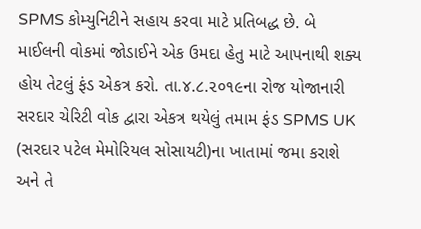SPMS કોમ્યુનિટીને સહાય કરવા માટે પ્રતિબદ્ધ છે. બે માઈલની વોકમાં જોડાઈને એક ઉમદા હેતુ માટે આપનાથી શક્ય હોય તેટલું ફંડ એકત્ર કરો. તા.૪.૮.૨૦૧૯ના રોજ યોજાનારી સરદાર ચેરિટી વોક દ્વારા એકત્ર થયેલું તમામ ફંડ SPMS UK (સરદાર પટેલ મેમોરિયલ સોસાયટી)ના ખાતામાં જમા કરાશે અને તે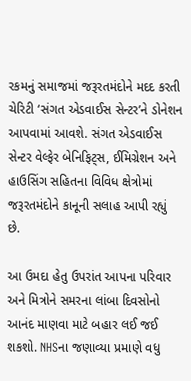રકમનું સમાજમાં જરૂરતમંદોને મદદ કરતી ચેરિટી ‘સંગત એડવાઈસ સેન્ટર’ને ડોનેશન આપવામાં આવશે. સંગત એડવાઈસ સેન્ટર વેલ્ફેર બેનિફિટ્સ, ઈમિગ્રેશન અને હાઉસિંગ સહિતના વિવિધ ક્ષેત્રોમાં જરૂરતમંદોને કાનૂની સલાહ આપી રહ્યું છે.

આ ઉમદા હેતુ ઉપરાંત આપના પરિવાર અને મિત્રોને સમરના લાંબા દિવસોનો આનંદ માણવા માટે બહાર લઈ જઈ શકશો. NHSના જણાવ્યા પ્રમાણે વધુ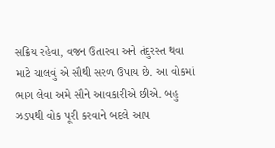સક્રિય રહેવા, વજન ઉતારવા અને તંદુરસ્ત થવા માટે ચાલવું એ સૌથી સરળ ઉપાય છે. આ વોકમાં ભાગ લેવા અમે સૌને આવકારીએ છીએ. બહુ ઝડપથી વોક પૂરી કરવાને બદલે આપ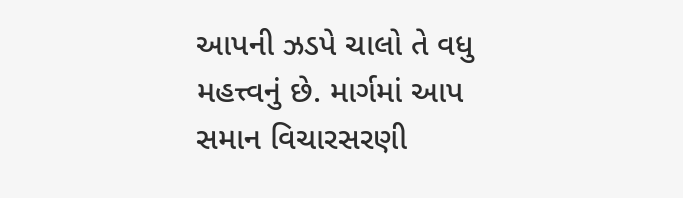આપની ઝડપે ચાલો તે વધુ મહત્ત્વનું છે. માર્ગમાં આપ સમાન વિચારસરણી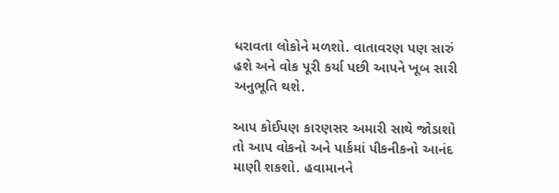ધરાવતા લોકોને મળશો. વાતાવરણ પણ સારું હશે અને વોક પૂરી કર્યા પછી આપને ખૂબ સારી અનુભૂતિ થશે.

આપ કોઈપણ કારણસર અમારી સાથે જોડાશો તો આપ વોકનો અને પાર્કમાં પીકનીકનો આનંદ માણી શકશો. હવામાનને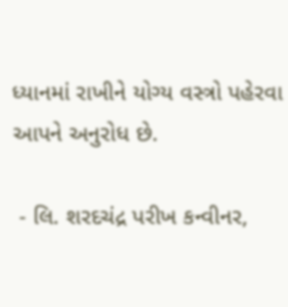ધ્યાનમાં રાખીને યોગ્ય વસ્ત્રો પહેરવા આપને અનુરોધ છે.

 - લિ. શરદચંદ્ર પરીખ કન્વીનર,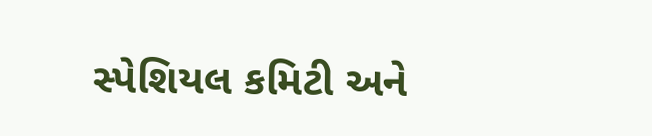સ્પેશિયલ કમિટી અને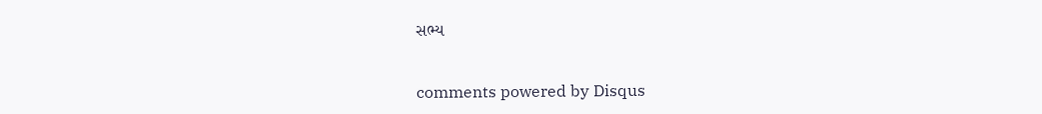સભ્ય


comments powered by Disqus